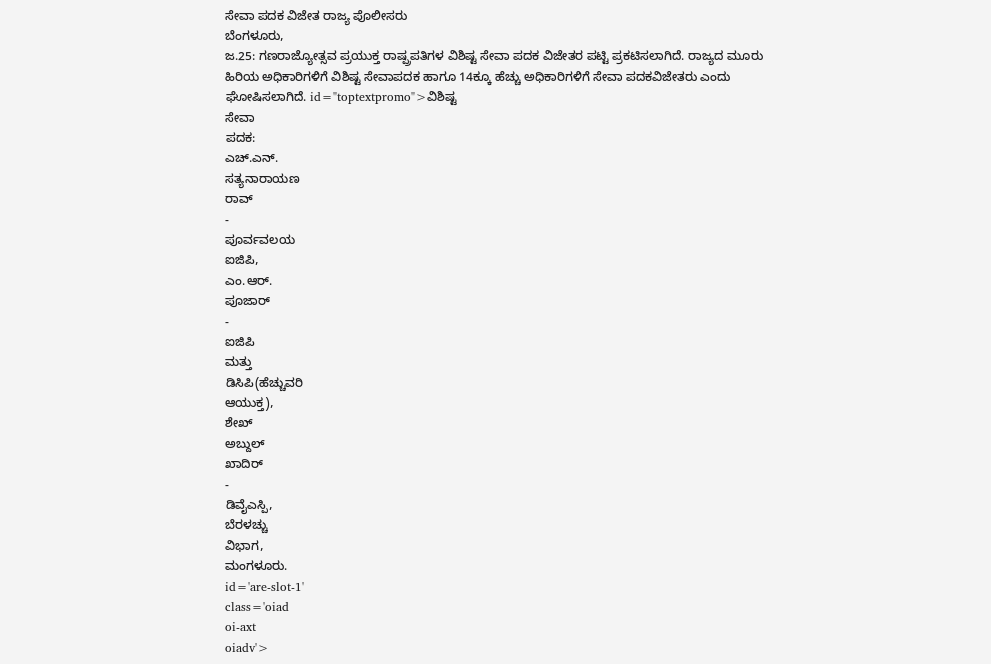ಸೇವಾ ಪದಕ ವಿಜೇತ ರಾಜ್ಯ ಪೊಲೀಸರು
ಬೆಂಗಳೂರು,
ಜ.25: ಗಣರಾಜ್ಯೋತ್ಸವ ಪ್ರಯುಕ್ತ ರಾಷ್ಪ್ರಪತಿಗಳ ವಿಶಿಷ್ಟ ಸೇವಾ ಪದಕ ವಿಜೇತರ ಪಟ್ಟಿ ಪ್ರಕಟಿಸಲಾಗಿದೆ. ರಾಜ್ಯದ ಮೂರು ಹಿರಿಯ ಅಧಿಕಾರಿಗಳಿಗೆ ವಿಶಿಷ್ಟ ಸೇವಾಪದಕ ಹಾಗೂ 14ಕ್ಕೂ ಹೆಚ್ಚು ಅಧಿಕಾರಿಗಳಿಗೆ ಸೇವಾ ಪದಕವಿಜೇತರು ಎಂದು ಘೋಷಿಸಲಾಗಿದೆ. id="toptextpromo">ವಿಶಿಷ್ಟ
ಸೇವಾ
ಪದಕ:
ಎಚ್.ಎನ್.
ಸತ್ಯನಾರಾಯಣ
ರಾವ್
-
ಪೂರ್ವವಲಯ
ಐಜಿಪಿ,
ಎಂ.ಆರ್.
ಪೂಜಾರ್
-
ಐಜಿಪಿ
ಮತ್ತು
ಡಿಸಿಪಿ(ಹೆಚ್ಚುವರಿ
ಆಯುಕ್ತ),
ಶೇಖ್
ಅಬ್ದುಲ್
ಖಾದಿರ್
-
ಡಿವೈಎಸ್ಪಿ,
ಬೆರಳಚ್ಚು
ವಿಭಾಗ,
ಮಂಗಳೂರು.
id='are-slot-1'
class='oiad
oi-axt
oiadv'>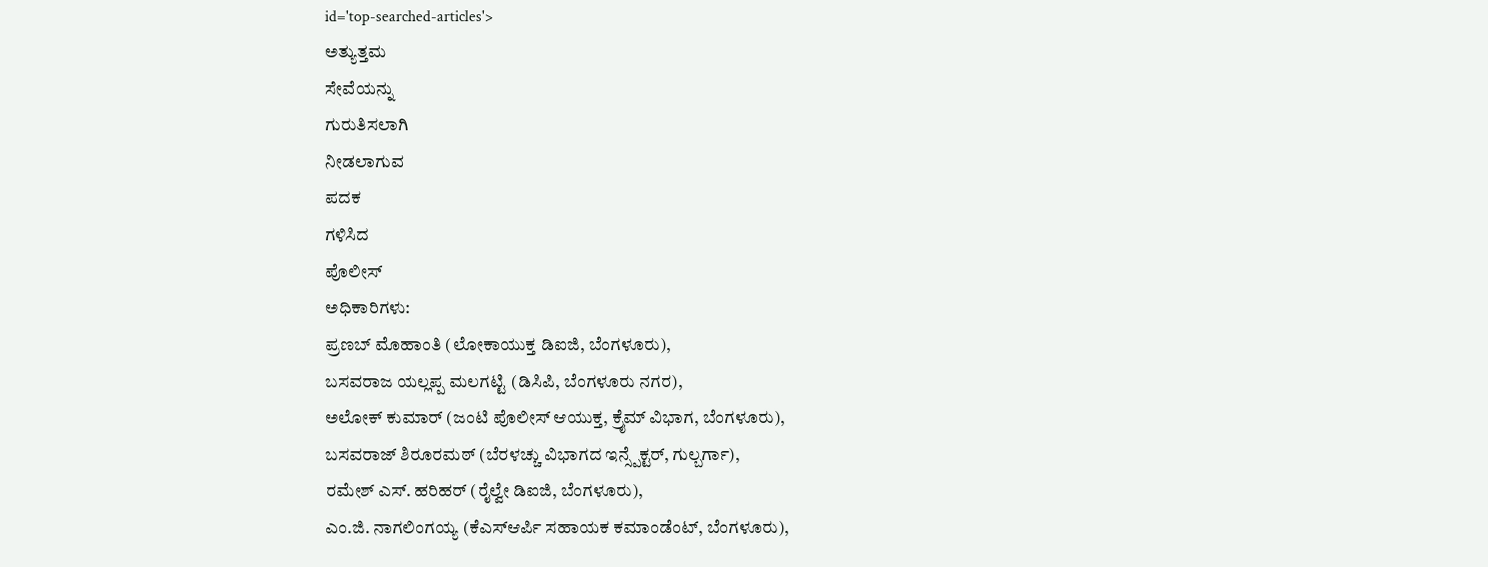id='top-searched-articles'>
ಅತ್ಯುತ್ತಮ
ಸೇವೆಯನ್ನು
ಗುರುತಿಸಲಾಗಿ
ನೀಡಲಾಗುವ
ಪದಕ
ಗಳಿಸಿದ
ಪೊಲೀಸ್
ಅಧಿಕಾರಿಗಳು:
ಪ್ರಣಬ್ ಮೊಹಾಂತಿ (ಲೋಕಾಯುಕ್ತ ಡಿಐಜಿ, ಬೆಂಗಳೂರು),
ಬಸವರಾಜ ಯಲ್ಲಪ್ಪ ಮಲಗಟ್ಟಿ (ಡಿಸಿಪಿ, ಬೆಂಗಳೂರು ನಗರ),
ಅಲೋಕ್ ಕುಮಾರ್ (ಜಂಟಿ ಪೊಲೀಸ್ ಆಯುಕ್ತ, ಕ್ರೈಮ್ ವಿಭಾಗ, ಬೆಂಗಳೂರು),
ಬಸವರಾಜ್ ಶಿರೂರಮಠ್ (ಬೆರಳಚ್ಚು ವಿಭಾಗದ ಇನ್ಸ್ಪೆಕ್ಟರ್, ಗುಲ್ಬರ್ಗಾ),
ರಮೇಶ್ ಎಸ್. ಹರಿಹರ್ (ರೈಲ್ವೇ ಡಿಐಜಿ, ಬೆಂಗಳೂರು),
ಎಂ.ಜಿ. ನಾಗಲಿಂಗಯ್ಯ (ಕೆಎಸ್ಆರ್ಪಿ ಸಹಾಯಕ ಕಮಾಂಡೆಂಟ್, ಬೆಂಗಳೂರು),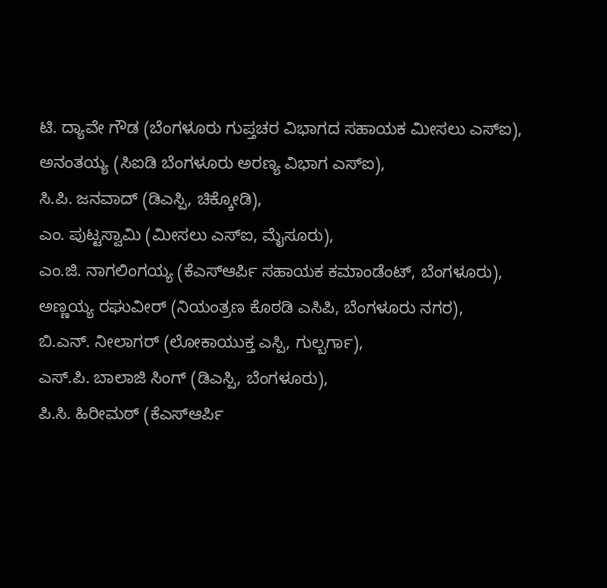ಟಿ. ದ್ಯಾವೇ ಗೌಡ (ಬೆಂಗಳೂರು ಗುಪ್ತಚರ ವಿಭಾಗದ ಸಹಾಯಕ ಮೀಸಲು ಎಸ್ಐ),
ಅನಂತಯ್ಯ (ಸಿಐಡಿ ಬೆಂಗಳೂರು ಅರಣ್ಯ ವಿಭಾಗ ಎಸ್ಐ),
ಸಿ.ಪಿ. ಜನವಾದ್ (ಡಿಎಸ್ಪಿ, ಚಿಕ್ಕೋಡಿ),
ಎಂ. ಪುಟ್ಟಸ್ವಾಮಿ (ಮೀಸಲು ಎಸ್ಐ, ಮೈಸೂರು),
ಎಂ.ಜಿ. ನಾಗಲಿಂಗಯ್ಯ (ಕೆಎಸ್ಆರ್ಪಿ ಸಹಾಯಕ ಕಮಾಂಡೆಂಟ್, ಬೆಂಗಳೂರು),
ಅಣ್ಣಯ್ಯ ರಘುವೀರ್ (ನಿಯಂತ್ರಣ ಕೊಠಡಿ ಎಸಿಪಿ, ಬೆಂಗಳೂರು ನಗರ),
ಬಿ.ಎನ್. ನೀಲಾಗರ್ (ಲೋಕಾಯುಕ್ತ ಎಸ್ಪಿ, ಗುಲ್ಬರ್ಗಾ),
ಎಸ್.ಪಿ. ಬಾಲಾಜಿ ಸಿಂಗ್ (ಡಿಎಸ್ಪಿ, ಬೆಂಗಳೂರು),
ಪಿ.ಸಿ. ಹಿರೀಮಠ್ (ಕೆಎಸ್ಆರ್ಪಿ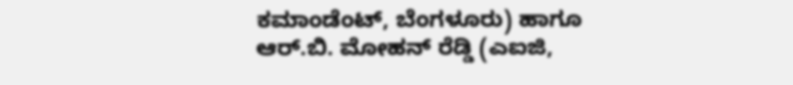ಕಮಾಂಡೆಂಟ್, ಬೆಂಗಳೂರು) ಹಾಗೂ
ಆರ್.ಬಿ. ಮೋಹನ್ ರೆಡ್ಡಿ (ಎಐಜಿ,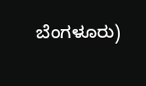ಬೆಂಗಳೂರು)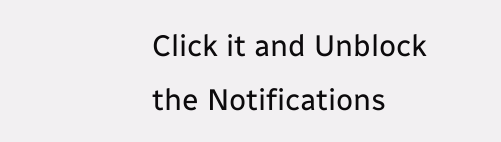Click it and Unblock the Notifications